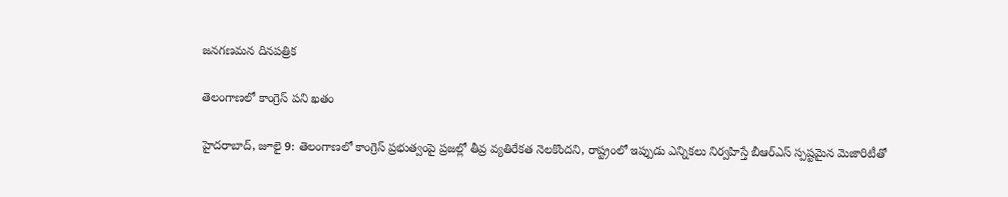జనగణమన దినపత్రిక

తెలంగాణలో కాంగ్రెస్ పని ఖతం

హైదరాబాద్, జూలై 9: తెలంగాణలో కాంగ్రెస్ ప్రభుత్వంపై ప్రజల్లో తీవ్ర వ్యతిరేకత నెలకొందని, రాష్ట్రంలో ఇప్పుడు ఎన్నికలు నిర్వహిస్తే బీఆర్‌ఎస్ స్పష్టమైన మెజారిటీతో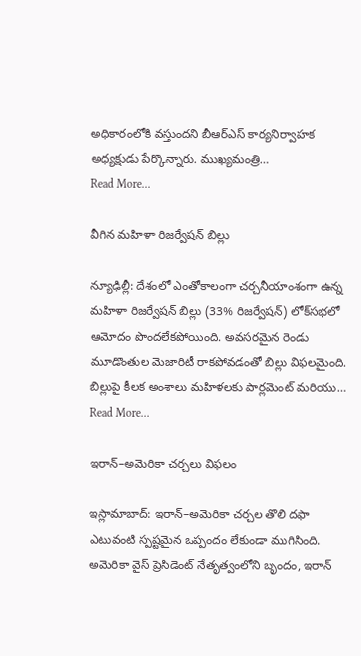అధికారంలోకి వస్తుందని బీఆర్‌ఎస్ కార్యనిర్వాహక అధ్యక్షుడు పేర్కొన్నారు. ముఖ్యమంత్రి…
Read More...

వీగిన మహిళా రిజర్వేషన్ బిల్లు

న్యూఢిల్లీ: దేశంలో ఎంతోకాలంగా చర్చనీయాంశంగా ఉన్న మహిళా రిజర్వేషన్ బిల్లు (33% రిజర్వేషన్) లోక్‌సభలో ఆమోదం పొందలేకపోయింది. అవసరమైన రెండు మూడొంతుల మెజారిటీ రాకపోవడంతో బిల్లు విఫలమైంది. బిల్లుపై కీలక అంశాలు మహిళలకు పార్లమెంట్ మరియు…
Read More...

ఇరాన్–అమెరికా చర్చలు విఫలం

ఇస్లామాబాద్: ఇరాన్–అమెరికా చర్చల తొలి దఫా ఎటువంటి స్పష్టమైన ఒప్పందం లేకుండా ముగిసింది. అమెరికా వైస్ ప్రెసిడెంట్ నేతృత్వంలోని బృందం, ఇరాన్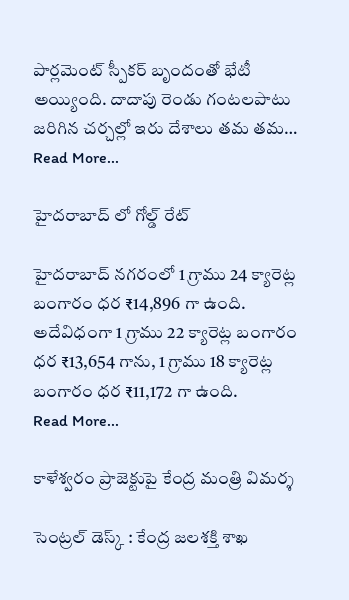పార్లమెంట్ స్పీకర్ బృందంతో భేటీ అయ్యింది. దాదాపు రెండు గంటలపాటు జరిగిన చర్చల్లో ఇరు దేశాలు తమ తమ…
Read More...

హైదరాబాద్ లో గోల్డ్ రేట్

హైదరాబాద్ నగరంలో 1 గ్రాము 24 క్యారెట్ల బంగారం ధర ₹14,896 గా ఉంది. అదేవిధంగా 1 గ్రాము 22 క్యారెట్ల బంగారం ధర ₹13,654 గాను, 1 గ్రాము 18 క్యారెట్ల బంగారం ధర ₹11,172 గా ఉంది.
Read More...

కాళేశ్వరం ప్రాజెక్టుపై కేంద్ర మంత్రి విమర్శ

సెంట్రల్ డెస్క్ : కేంద్ర జలశక్తి శాఖ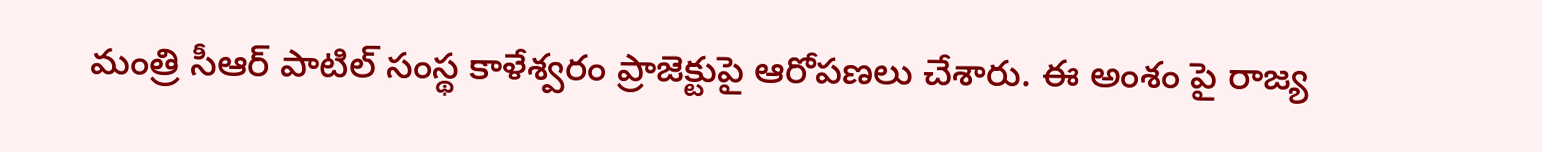మంత్రి సీఆర్ పాటిల్ సంస్థ కాళేశ్వరం ప్రాజెక్టుపై ఆరోపణలు చేశారు. ఈ అంశం పై రాజ్య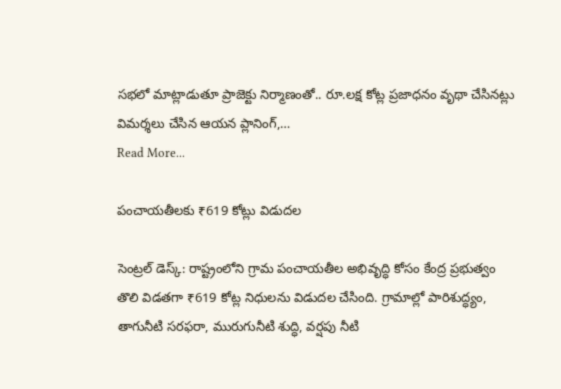సభలో మాట్లాడుతూ ప్రాజెక్టు నిర్మాణంతో.. రూ.లక్ష కోట్ల ప్రజాధనం వృథా చేసినట్లు విమర్శలు చేసిన ఆయన ప్లానింగ్‌,…
Read More...

పంచాయతీలకు ₹619 కోట్లు విడుదల

సెంట్రల్ డెస్క్: రాష్ట్రంలోని గ్రామ పంచాయతీల అభివృద్ధి కోసం కేంద్ర ప్రభుత్వం తొలి విడతగా ₹619 కోట్ల నిధులను విడుదల చేసింది. గ్రామాల్లో పారిశుద్ధ్యం, తాగునీటి సరఫరా, మురుగునీటి శుద్ధి, వర్షపు నీటి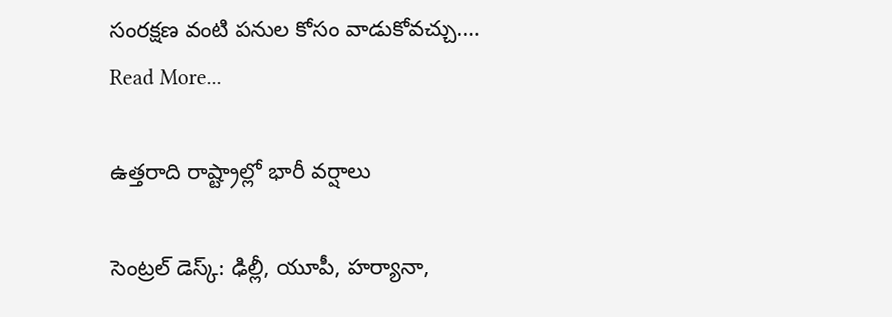సంరక్షణ వంటి పనుల కోసం వాడుకోవచ్చు.…
Read More...

ఉత్తరాది రాష్ట్రాల్లో భారీ వర్షాలు

సెంట్రల్ డెస్క్: ఢిల్లీ, యూపీ, హర్యానా,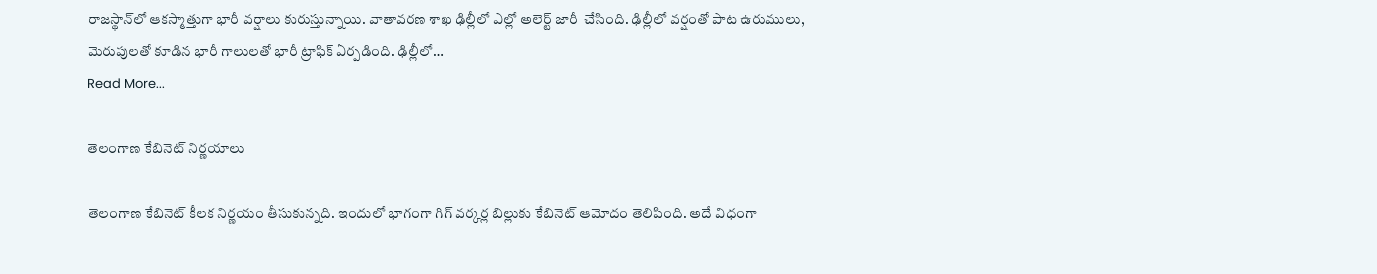రాజస్థాన్‌లో ఆకస్మాత్తుగా భారీ వర్షాలు కురుస్తున్నాయి. వాతావరణ శాఖ ఢిల్లీలో ఎల్లో అలెర్ట్ జారీ  చేసింది. ఢిల్లీలో వర్షంతో పాట ఉరుములు, మెరుపులతో కూడిన భారీ గాలులతో భారీ ట్రాఫిక్ ఏర్పడింది. ఢిల్లీలో…
Read More...

తెలంగాణ కేబినెట్‌ నిర్ణయాలు

తెలంగాణ కేబినెట్‌ కీలక నిర్ణయం తీసుకున్నది. ఇందులో భాగంగా గిగ్‌ వర్కర్ల బిల్లుకు కేబినెట్‌ ఆమోదం తెలిపింది. అదే విధంగా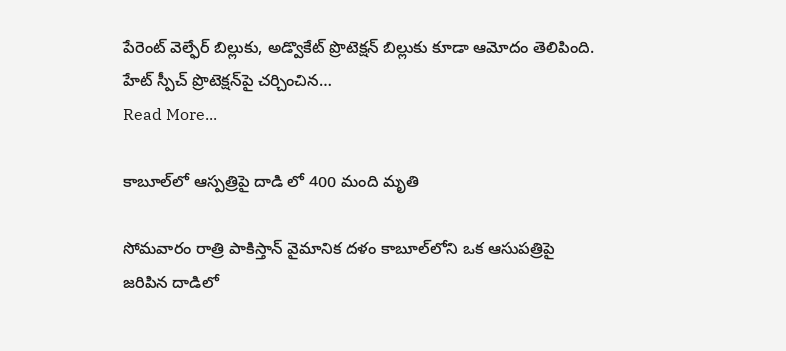పేరెంట్‌ వెల్ఫేర్‌ బిల్లుకు, అడ్వొకేట్ ప్రొటెక్షన్ బిల్లుకు కూడా ఆమోదం తెలిపింది. హేట్‌ స్పీచ్‌ ప్రొటెక్షన్‌పై చర్చించిన…
Read More...

కాబూల్‌లో ఆస్పత్రిపై దాడి లో 400 మంది మృతి

సోమవారం రాత్రి పాకిస్తాన్ వైమానిక దళం కాబూల్‌లోని ఒక ఆసుపత్రిపై జరిపిన దాడిలో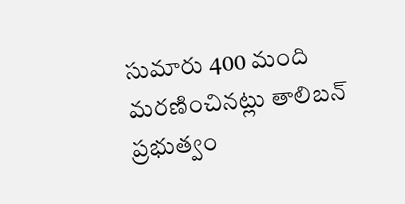సుమారు 400 మంది మరణించినట్లు తాలిబన్ ప్రభుత్వం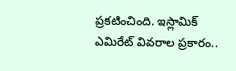ప్రకటించింది. ఇస్లామిక్ ఎమిరేట్ వివరాల ప్రకారం..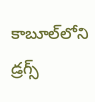కాబూల్‌లోని డ్రగ్స్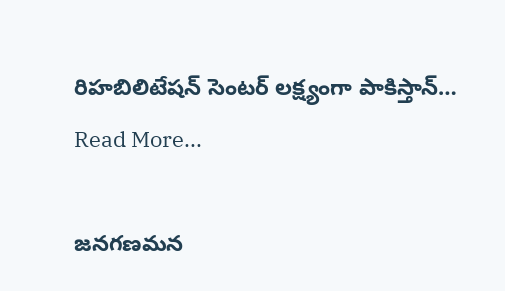రిహబిలిటేషన్ సెంటర్‌ లక్ష్యంగా పాకిస్తాన్…
Read More...

జనగణమన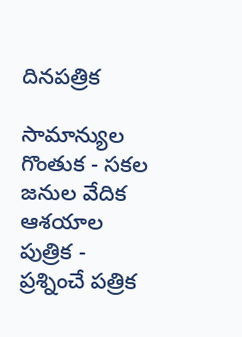దినపత్రిక

సామాన్యుల గొంతుక - సకల జనుల వేదిక ఆశయాల పుత్రిక - ప్రశ్నించే పత్రిక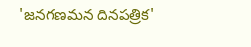'జనగణమన దినపత్రిక'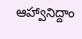ఆహ్వానిద్దాం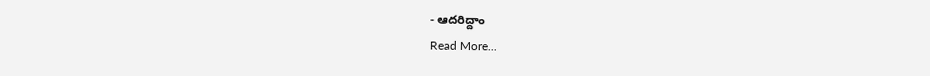- ఆదరిద్దాం
Read More...